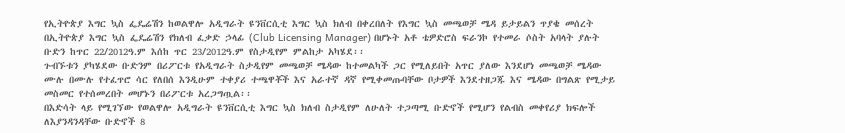የኢትዮጵያ እግር ኳስ ፌዴሬሽን ከወልዋሎ አዲግራት ዩንቨርሲቲ እግር ኳስ ክለብ በቀረበለት የእግር ኳስ መጫወቻ ሜዳ ይታይልን ጥያቄ መሰረት በኢትዮጵያ እግር ኳስ ፌዴሬሽን የክለብ ፈቃድ ኃላፊ (Club Licensing Manager) በሆኑት አቶ ቴዎድሮስ ፍራንኮ የተመራ ሶስት አባላት ያሉት ቡድን ከጥር 22/2012ዓ.ም እሰከ ጥር 23/2012ዓ.ም የስታዲየም ምልከታ አካሄደ፡፡
ጉብኙቱን ያካሄደው ቡድንም በሪፖርቱ የአዲግራት ስታዲየም መጫወቻ ሜዳው ከተመልካች ጋር የሚለይበት አጥር ያለው እንደሆነ መጫወቻ ሜዳው ሙሉ በሙሉ የተፈጥሮ ሳር የለበሰ እንዲሁም ተቀያሪ ተጫዋቾች እና አራተኛ ዳኛ የሚቀመጡባቸው ቦታዎች እንደተዘጋጁ እና ሜዳው በግልጽ የሚታይ መስመር የተሰመረበት መሆኑን በሪፖርቱ አረጋግጧል፡፡
በእድሳት ላይ የሚገኘው የወልዋሎ አዲግራት ዩንቨርሲቲ እግር ኳስ ክለብ ስታዲየም ለሁለት ተጋጣሚ ቡድኖች የሚሆን የልብስ መቀየሪያ ክፍሎች ለእያንዳንዳቸው ቡድኖች 8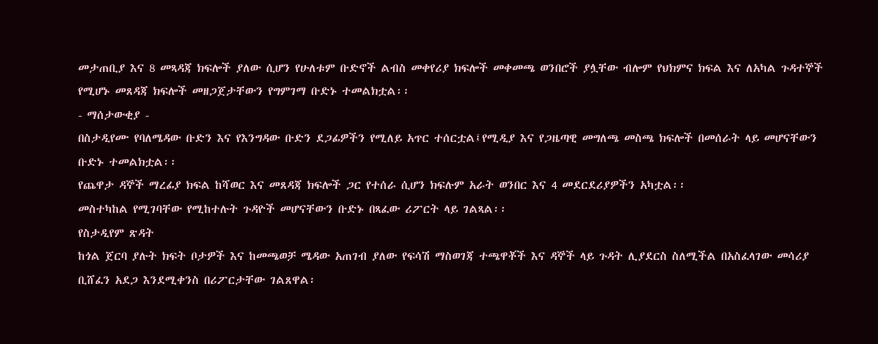መታጠቢያ እና 8 መጻዳጃ ክፍሎች ያለው ሲሆን የሁለቱም ቡድኖች ልብስ መቀየሪያ ክፍሎች መቀመጫ ወንበሮች ያሏቸው ብሎም የህክምና ክፍል እና ለአካል ጉዳተኞች የሚሆኑ መጸዳጃ ክፍሎች መዘጋጀታቸውን የግምገማ ቡድኑ ተመልክቷል፡፡
- ማሰታውቂያ -
በስታዲየሙ የባለሜዳው ቡድን እና የእንግዳው ቡድን ደጋፊዎችን የሚለይ አጥር ተሰርቷል፤የሚዲያ እና የጋዜጣዊ መግለጫ መስጫ ክፍሎች በመሰራት ላይ መሆናቸውን ቡድኑ ተመልክቷል፡፡
የጨዋታ ዳኞች ማረፊያ ክፍል ከሻወር እና መጸዳጃ ክፍሎች ጋር የተሰራ ሲሆን ክፍሉም አራት ወንበር እና 4 መደርደሪያዎችን አካቷል፡፡
መስተካከል የሚገባቸው የሚከተሉት ጉዳዮች መሆናቸውን ቡድኑ በጻፈው ሪፖርት ላይ ገልጻል፡፡
የስታዲየም ጽዳት
ከጎል ጀርባ ያሉት ክፍት ቦታዎች እና ከመጫወቻ ሜዳው አጠገብ ያለው የፍሳሽ ማስወገጃ ተጫዋቾች እና ዳኞች ላይ ጉዳት ሊያደርስ ስለሚችል በአስፈላገው መሳሪያ ቢሸፈን አደጋ እንደሚቀንስ በሪፖርታቸው ገልጸዋል፡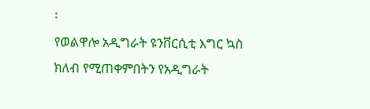፡
የወልዋሎ አዲግራት ዩንቨርሲቲ እግር ኳስ ክለብ የሚጠቀምበትን የአዲግራት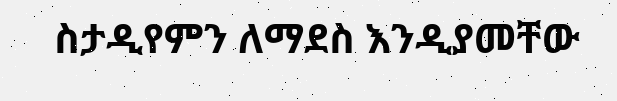ስታዲየምን ለማደስ እንዲያመቸው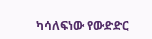ካሳለፍነው የውድድር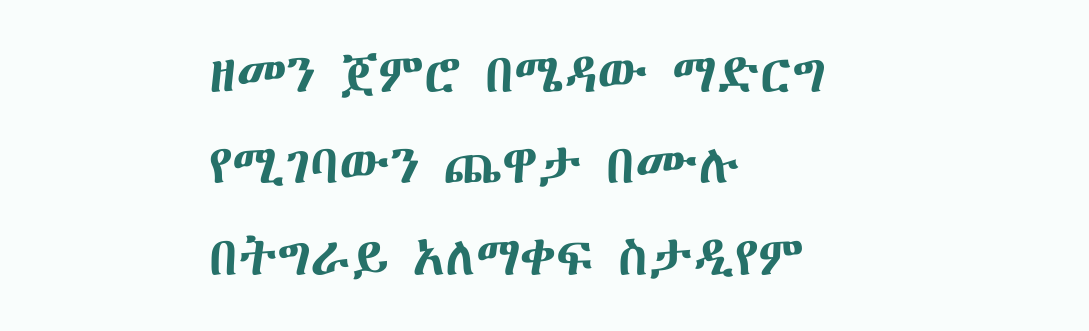ዘመን ጀምሮ በሜዳው ማድርግ የሚገባውን ጨዋታ በሙሉ በትግራይ አለማቀፍ ስታዲየም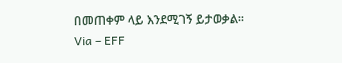በመጠቀም ላይ እንደሚገኝ ይታወቃል፡፡
Via – EFF